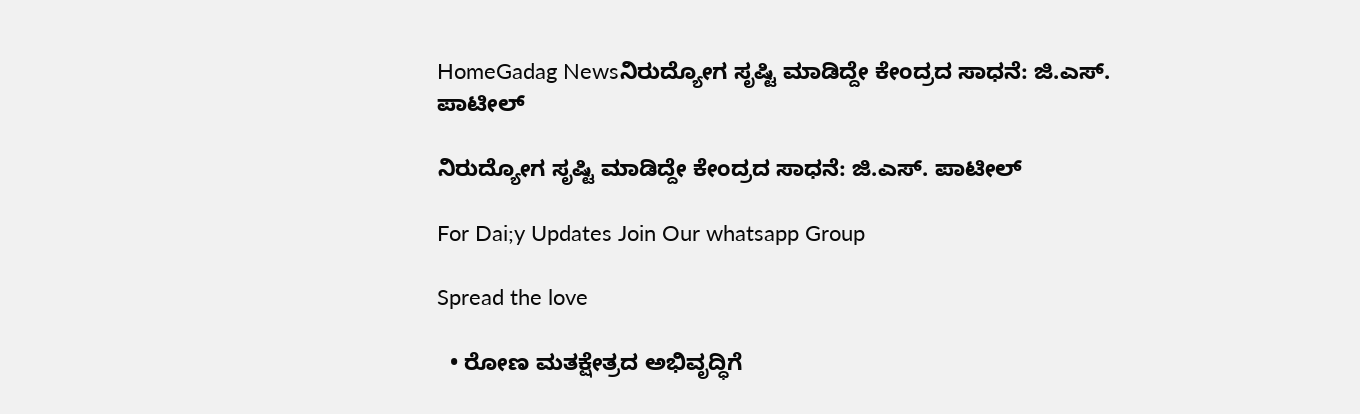HomeGadag Newsನಿರುದ್ಯೋಗ ಸೃಷ್ಟಿ ಮಾಡಿದ್ದೇ ಕೇಂದ್ರದ ಸಾಧನೆ: ಜಿ.ಎಸ್. ಪಾಟೀಲ್

ನಿರುದ್ಯೋಗ ಸೃಷ್ಟಿ ಮಾಡಿದ್ದೇ ಕೇಂದ್ರದ ಸಾಧನೆ: ಜಿ.ಎಸ್. ಪಾಟೀಲ್

For Dai;y Updates Join Our whatsapp Group

Spread the love

  • ರೋಣ ಮತಕ್ಷೇತ್ರದ ಅಭಿವೃದ್ಧಿಗೆ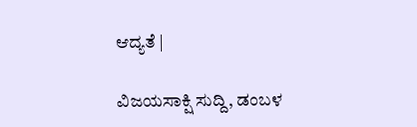ಆದ್ಯತೆ |

ವಿಜಯಸಾಕ್ಷಿ ಸುದ್ದಿ, ಡಂಬಳ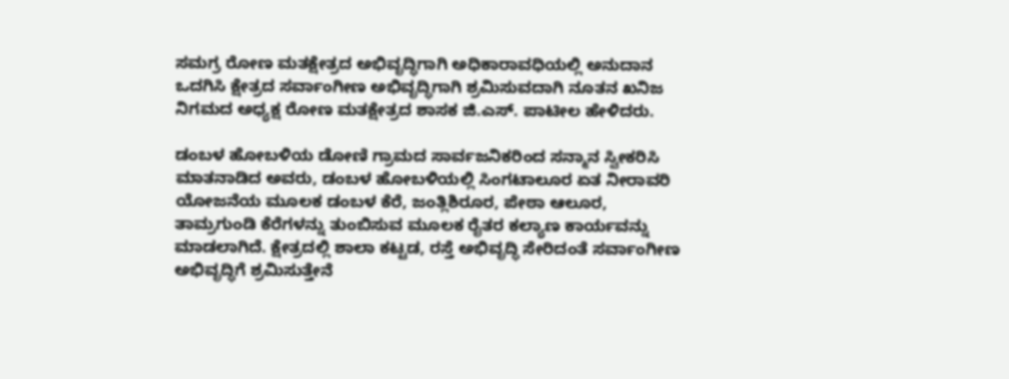ಸಮಗ್ರ ರೋಣ ಮತಕ್ಷೇತ್ರದ ಅಭಿವೃದ್ಧಿಗಾಗಿ ಅಧಿಕಾರಾವಧಿಯಲ್ಲಿ ಅನುದಾನ ಒದಗಿಸಿ ಕ್ಷೇತ್ರದ ಸರ್ವಾಂಗೀಣ ಅಭಿವೃದ್ಧಿಗಾಗಿ ಶ್ರಮಿಸುವದಾಗಿ ನೂತನ ಖನಿಜ ನಿಗಮದ ಅಧ್ಯಕ್ಷ ರೋಣ ಮತಕ್ಷೇತ್ರದ ಶಾಸಕ ಜಿ.ಎಸ್. ಪಾಟೀಲ ಹೇಳಿದರು.

ಡಂಬಳ ಹೋಬಳಿಯ ಡೋಣಿ ಗ್ರಾಮದ ಸಾರ್ವಜನಿಕರಿಂದ ಸನ್ಮಾನ ಸ್ವೀಕರಿಸಿ ಮಾತನಾಡಿದ ಅವರು, ಡಂಬಳ ಹೋಬಳಿಯಲ್ಲಿ ಸಿಂಗಟಾಲೂರ ಏತ ನೀರಾವರಿ ಯೋಜನೆಯ ಮೂಲಕ ಡಂಬಳ ಕೆರೆ, ಜಂತ್ಲಿಶಿರೂರ, ಪೇಠಾ ಆಲೂರ, ತಾಮ್ರಗುಂಡಿ ಕೆರೆಗಳನ್ನು ತುಂಬಿಸುವ ಮೂಲಕ ರೈತರ ಕಲ್ಯಾಣ ಕಾರ್ಯವನ್ನು ಮಾಡಲಾಗಿದೆ. ಕ್ಷೇತ್ರದಲ್ಲಿ ಶಾಲಾ ಕಟ್ಟಡ, ರಸ್ತೆ ಅಭಿವೃದ್ಧಿ ಸೇರಿದಂತೆ ಸರ್ವಾಂಗೀಣ ಅಭಿವೃದ್ಧಿಗೆ ಶ್ರಮಿಸುತ್ತೇನೆ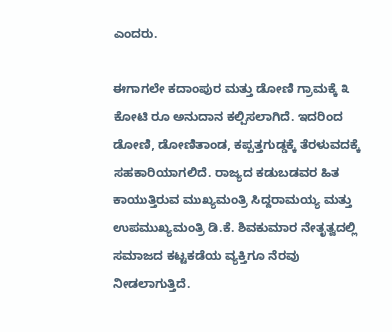ಎಂದರು.

ಈಗಾಗಲೇ ಕದಾಂಪುರ ಮತ್ತು ಡೋಣಿ ಗ್ರಾಮಕ್ಕೆ ೩ ಕೋಟಿ ರೂ ಅನುದಾನ ಕಲ್ಪಿಸಲಾಗಿದೆ. ಇದರಿಂದ ಡೋಣಿ, ಡೋಣಿತಾಂಡ, ಕಪ್ಪತ್ತಗುಡ್ಡಕ್ಕೆ ತೆರಳುವದಕ್ಕೆ ಸಹಕಾರಿಯಾಗಲಿದೆ. ರಾಜ್ಯದ ಕಡುಬಡವರ ಹಿತ ಕಾಯುತ್ತಿರುವ ಮುಖ್ಯಮಂತ್ರಿ ಸಿದ್ದರಾಮಯ್ಯ ಮತ್ತು ಉಪಮುಖ್ಯಮಂತ್ರಿ ಡಿ.ಕೆ. ಶಿವಕುಮಾರ ನೇತೃತ್ವದಲ್ಲಿ ಸಮಾಜದ ಕಟ್ಟಕಡೆಯ ವ್ಯಕ್ತಿಗೂ ನೆರವು ನೀಡಲಾಗುತ್ತಿದೆ.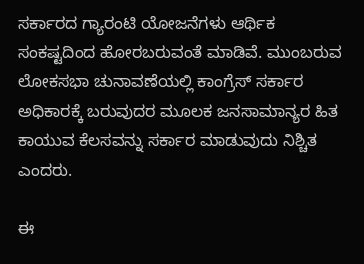ಸರ್ಕಾರದ ಗ್ಯಾರಂಟಿ ಯೋಜನೆಗಳು ಆರ್ಥಿಕ ಸಂಕಷ್ಟದಿಂದ ಹೋರಬರುವಂತೆ ಮಾಡಿವೆ. ಮುಂಬರುವ ಲೋಕಸಭಾ ಚುನಾವಣೆಯಲ್ಲಿ ಕಾಂಗ್ರೆಸ್ ಸರ್ಕಾರ ಅಧಿಕಾರಕ್ಕೆ ಬರುವುದರ ಮೂಲಕ ಜನಸಾಮಾನ್ಯರ ಹಿತ ಕಾಯುವ ಕೆಲಸವನ್ನು ಸರ್ಕಾರ ಮಾಡುವುದು ನಿಶ್ಚಿತ ಎಂದರು.

ಈ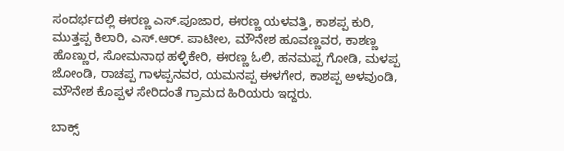ಸಂದರ್ಭದಲ್ಲಿ ಈರಣ್ಣ ಎಸ್.ಪೂಜಾರ, ಈರಣ್ಣ ಯಳವತ್ತಿ, ಕಾಶಪ್ಪ ಕುರಿ, ಮುತ್ತಪ್ಪ ಕಿಲಾರಿ, ಎಸ್.ಆರ್. ಪಾಟೀಲ, ಮೌನೇಶ ಹೂವಣ್ಣವರ, ಕಾಶಣ್ಣ ಹೊಣ್ಣುರ, ಸೋಮನಾಥ ಹಳ್ಳಿಕೇರಿ, ಈರಣ್ಣ ಓಲಿ, ಹನಮಪ್ಪ ಗೋಡಿ, ಮಳಪ್ಪ ಜೋಂಡಿ, ರಾಚಪ್ಪ ಗಾಳಪ್ಪನವರ, ಯಮನಪ್ಪ ಈಳಗೇರ, ಕಾಶಪ್ಪ ಅಳವುಂಡಿ, ಮೌನೇಶ ಕೊಪ್ಪಳ ಸೇರಿದಂತೆ ಗ್ರಾಮದ ಹಿರಿಯರು ಇದ್ದರು.

ಬಾಕ್ಸ್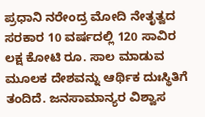ಪ್ರಧಾನಿ ನರೇಂದ್ರ ಮೋದಿ ನೇತೃತ್ವದ ಸರಕಾರ 10 ವರ್ಷದಲ್ಲಿ 120 ಸಾವಿರ ಲಕ್ಷ ಕೋಟಿ ರೂ. ಸಾಲ ಮಾಡುವ ಮೂಲಕ ದೇಶವನ್ನು ಆರ್ಥಿಕ ದುಃಸ್ಥಿತಿಗೆ ತಂದಿದೆ. ಜನಸಾಮಾನ್ಯರ ವಿಶ್ವಾಸ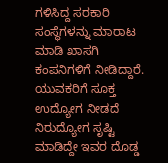ಗಳಿಸಿದ್ದ ಸರಕಾರಿ ಸಂಸ್ಥೆಗಳನ್ನು ಮಾರಾಟ ಮಾಡಿ ಖಾಸಗಿ ಕಂಪನಿಗಳಿಗೆ ನೀಡಿದ್ದಾರೆ. ಯುವಕರಿಗೆ ಸೂಕ್ತ ಉದ್ಯೋಗ ನೀಡದೆ ನಿರುದ್ಯೋಗ ಸೃಷ್ಟಿ ಮಾಡಿದ್ದೇ ಇವರ ದೊಡ್ಡ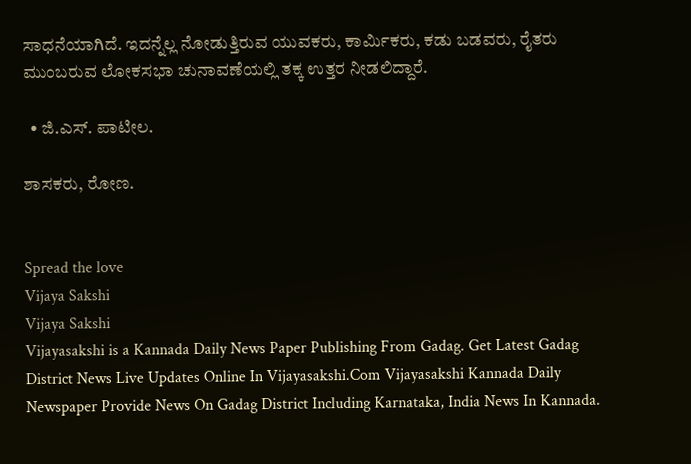ಸಾಧನೆಯಾಗಿದೆ. ಇದನ್ನೆಲ್ಲ ನೋಡುತ್ತಿರುವ ಯುವಕರು, ಕಾರ್ಮಿಕರು, ಕಡು ಬಡವರು, ರೈತರು ಮುಂಬರುವ ಲೋಕಸಭಾ ಚುನಾವಣೆಯಲ್ಲಿ ತಕ್ಕ ಉತ್ತರ ನೀಡಲಿದ್ದಾರೆ.

  • ಜಿ.ಎಸ್. ಪಾಟೀಲ.

ಶಾಸಕರು, ರೋಣ.


Spread the love
Vijaya Sakshi
Vijaya Sakshi
Vijayasakshi is a Kannada Daily News Paper Publishing From Gadag. Get Latest Gadag District News Live Updates Online In Vijayasakshi.Com Vijayasakshi Kannada Daily Newspaper Provide News On Gadag District Including Karnataka, India News In Kannada.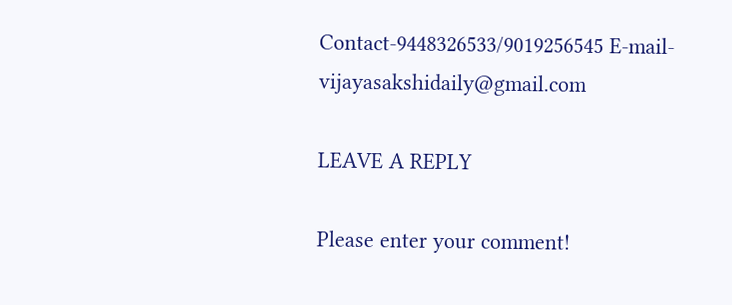Contact-9448326533/9019256545 E-mail-vijayasakshidaily@gmail.com

LEAVE A REPLY

Please enter your comment!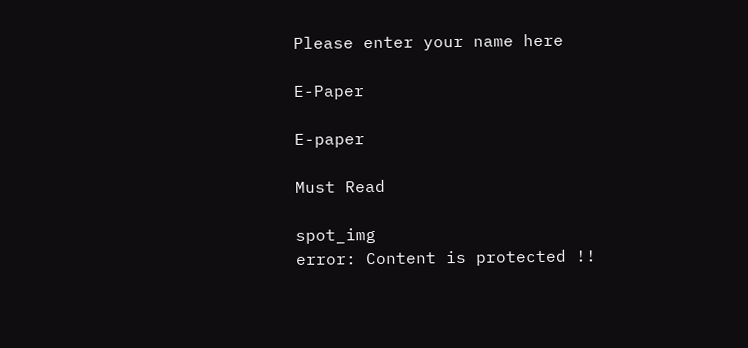Please enter your name here

E-Paper

E-paper

Must Read

spot_img
error: Content is protected !!